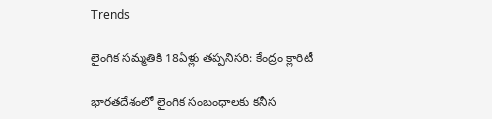Trends

లైంగిక సమ్మతికి 18ఏళ్లు తప్పనిసరి: కేంద్రం క్లారిటీ

భారతదేశంలో లైంగిక సంబంధాలకు కనీస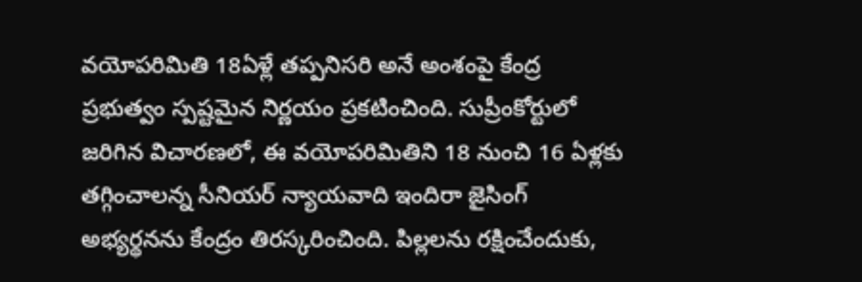వయోపరిమితి 18ఏళ్లే తప్పనిసరి అనే అంశంపై కేంద్ర ప్రభుత్వం స్పష్టమైన నిర్ణయం ప్రకటించింది. సుప్రీంకోర్టులో జరిగిన విచారణలో, ఈ వయోపరిమితిని 18 నుంచి 16 ఏళ్లకు తగ్గించాలన్న సీనియర్ న్యాయవాది ఇందిరా జైసింగ్ అభ్యర్థనను కేంద్రం తిరస్కరించింది. పిల్లలను రక్షించేందుకు,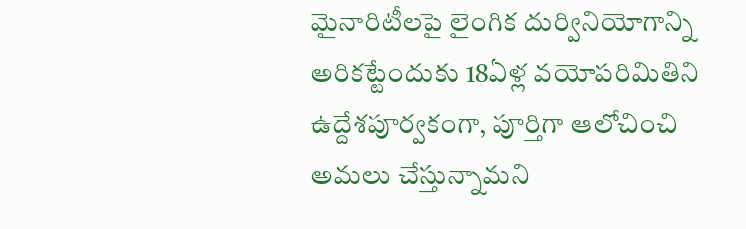మైనారిటీలపై లైంగిక దుర్వినియోగాన్ని అరికట్టేందుకు 18ఏళ్ల వయోపరిమితిని ఉద్దేశపూర్వకంగా, పూర్తిగా ఆలోచించి అమలు చేస్తున్నామని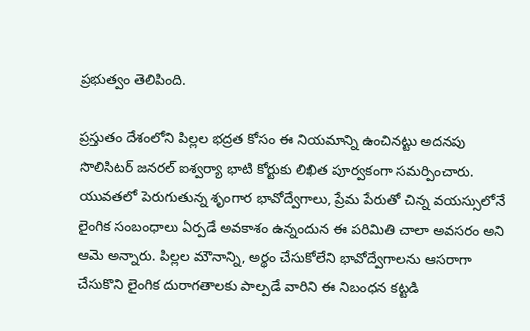ప్రభుత్వం తెలిపింది.

ప్రస్తుతం దేశంలోని పిల్లల భద్రత కోసం ఈ నియమాన్ని ఉంచినట్టు అదనపు సొలిసిటర్ జనరల్ ఐశ్వర్యా భాటి కోర్టుకు లిఖిత పూర్వకంగా సమర్పించారు. యువతలో పెరుగుతున్న శృంగార భావోద్వేగాలు, ప్రేమ పేరుతో చిన్న వయస్సులోనే లైంగిక సంబంధాలు ఏర్పడే అవకాశం ఉన్నందున ఈ పరిమితి చాలా అవసరం అని ఆమె అన్నారు. పిల్లల మౌనాన్ని, అర్థం చేసుకోలేని భావోద్వేగాలను ఆసరాగా చేసుకొని లైంగిక దురాగతాలకు పాల్పడే వారిని ఈ నిబంధన కట్టడి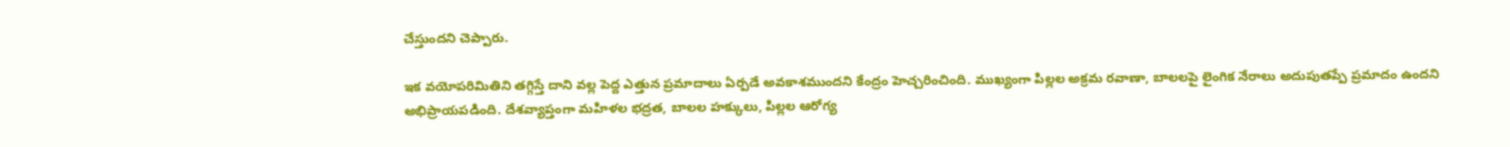చేస్తుందని చెప్పారు.

ఇక వయోపరిమితిని తగ్గిస్తే దాని వల్ల పెద్ద ఎత్తున ప్రమాదాలు ఏర్పడే అవకాశముందని కేంద్రం హెచ్చరించింది. ముఖ్యంగా పిల్లల అక్రమ రవాణా, బాలలపై లైంగిక నేరాలు అదుపుతప్పే ప్రమాదం ఉందని అభిప్రాయపడింది. దేశవ్యాప్తంగా మహిళల భద్రత, బాలల హక్కులు, పిల్లల ఆరోగ్య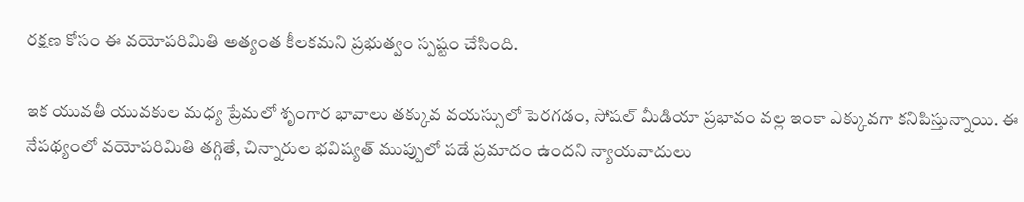రక్షణ కోసం ఈ వయోపరిమితి అత్యంత కీలకమని ప్రభుత్వం స్పష్టం చేసింది.

ఇక యువతీ యువకుల మధ్య ప్రేమలో శృంగార భావాలు తక్కువ వయస్సులో పెరగడం, సోషల్ మీడియా ప్రభావం వల్ల ఇంకా ఎక్కువగా కనిపిస్తున్నాయి. ఈ నేపథ్యంలో వయోపరిమితి తగ్గితే, చిన్నారుల భవిష్యత్ ముప్పులో పడే ప్రమాదం ఉందని న్యాయవాదులు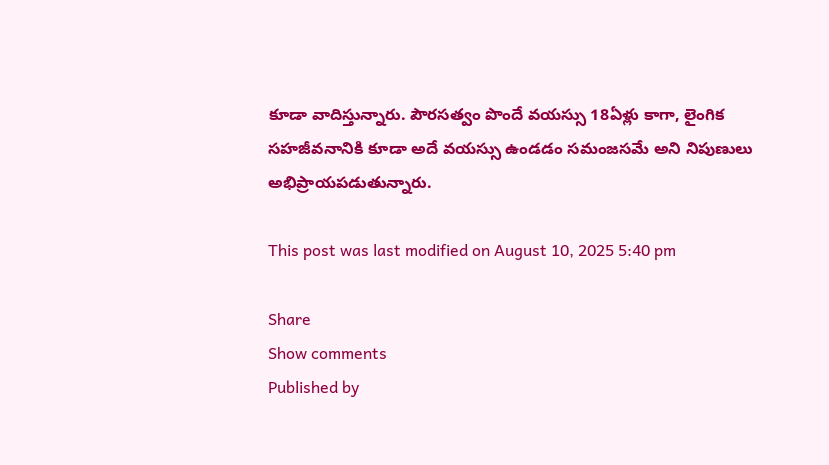కూడా వాదిస్తున్నారు. పౌరసత్వం పొందే వయస్సు 18ఏళ్లు కాగా, లైంగిక సహజీవనానికి కూడా అదే వయస్సు ఉండడం సమంజసమే అని నిపుణులు అభిప్రాయపడుతున్నారు.

This post was last modified on August 10, 2025 5:40 pm

Share
Show comments
Published by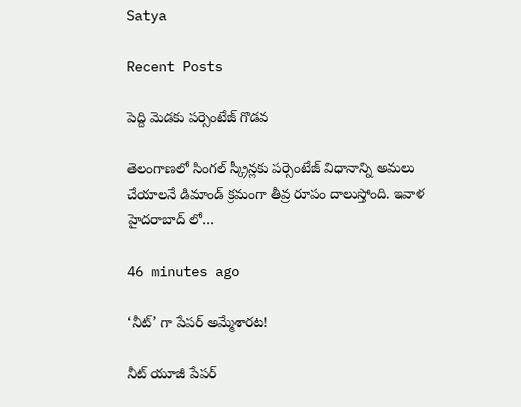Satya

Recent Posts

పెద్ది మెడకు పర్సెంటేజ్ గొడవ

తెలంగాణలో సింగల్ స్క్రీన్లకు పర్సెంటేజ్ విధానాన్ని అమలు చేయాలనే డిమాండ్ క్రమంగా తీవ్ర రూపం దాలుస్తోంది. ఇవాళ హైదరాబాద్ లో…

46 minutes ago

‘నీట్’ గా పేపర్ అమ్మేశారట!

నీట్ యూజీ పేపర్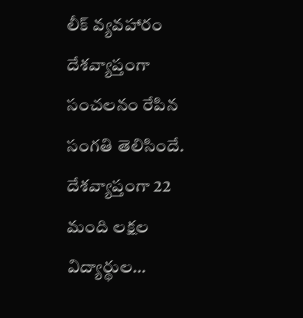లీక్ వ్యవహారం దేశవ్యాప్తంగా సంచలనం రేపిన సంగతి తెలిసిందే. దేశవ్యాప్తంగా 22 మంది లక్షల విద్యార్థుల…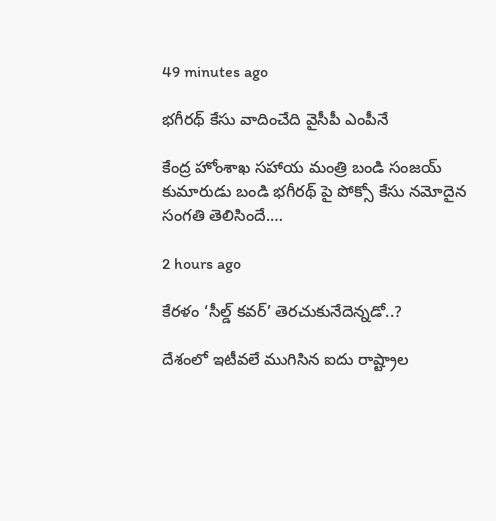49 minutes ago

భగీరథ్ కేసు వాదించేది వైసీపీ ఎంపీనే

కేంద్ర హోంశాఖ సహాయ మంత్రి బండి సంజయ్ కుమారుడు బండి భగీరథ్ పై పోక్సో కేసు నమోదైన సంగతి తెలిసిందే.…

2 hours ago

కేరళం ‘సీల్డ్ కవర్’ తెరచుకునేదెన్నడో..?

దేశంలో ఇటీవలే ముగిసిన ఐదు రాష్ట్రాల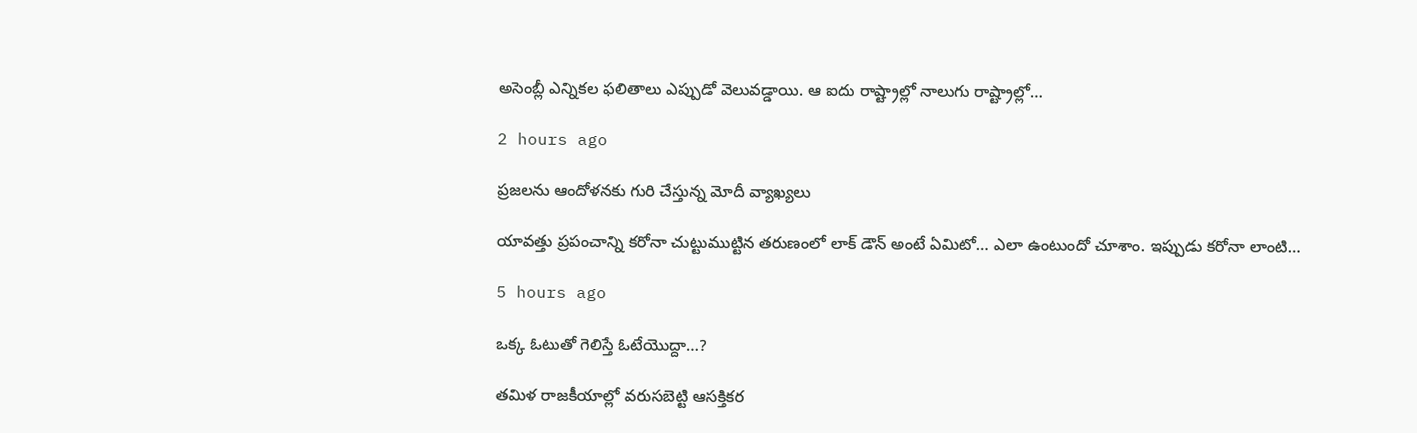అసెంబ్లీ ఎన్నికల ఫలితాలు ఎప్పుడో వెలువడ్డాయి. ఆ ఐదు రాష్ట్రాల్లో నాలుగు రాష్ట్రాల్లో…

2 hours ago

ప్రజలను ఆందోళనకు గురి చేస్తున్న మోదీ వ్యాఖ్యలు

యావత్తు ప్రపంచాన్ని కరోనా చుట్టుముట్టిన తరుణంలో లాక్ డౌన్ అంటే ఏమిటో… ఎలా ఉంటుందో చూశాం. ఇప్పుడు కరోనా లాంటి…

5 hours ago

ఒక్క ఓటుతో గెలిస్తే ఓటేయొద్దా…?

తమిళ రాజకీయాల్లో వరుసబెట్టి ఆసక్తికర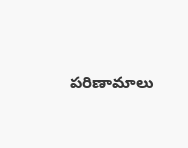పరిణామాలు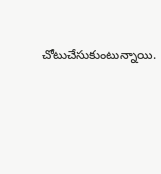చోటుచేసుకుంటున్నాయి.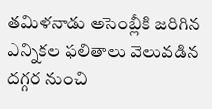తమిళనాడు అసెంబ్లీకి జరిగిన ఎన్నికల ఫలితాలు వెలువడిన దగ్గర నుంచి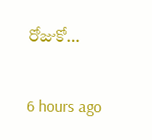రోజుకో…

6 hours ago